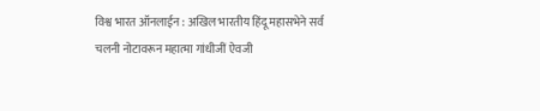विश्व भारत ऑनलाईन : अखिल भारतीय हिंदू महासभेने सर्व चलनी नोटावरून महात्मा गांधीजीं ऐवजी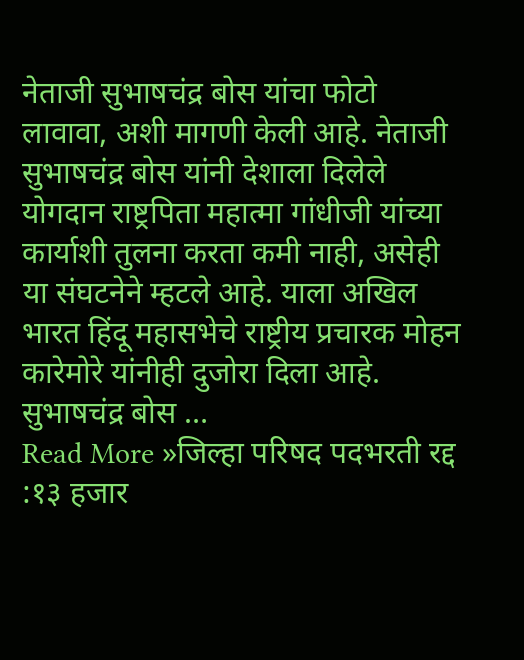नेताजी सुभाषचंद्र बोस यांचा फोटो लावावा, अशी मागणी केली आहे. नेताजी सुभाषचंद्र बोस यांनी देशाला दिलेले योगदान राष्ट्रपिता महात्मा गांधीजी यांच्या कार्याशी तुलना करता कमी नाही, असेही या संघटनेने म्हटले आहे. याला अखिल भारत हिंदू महासभेचे राष्ट्रीय प्रचारक मोहन कारेमोरे यांनीही दुजोरा दिला आहे. सुभाषचंद्र बोस …
Read More »जिल्हा परिषद पदभरती रद्द :१३ हजार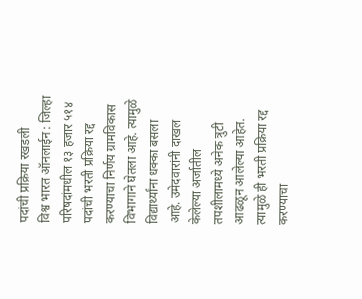पदांची प्रक्रिया रखडली
विश्व भारत ऑनलाईन : जिल्हा परिषदांमधील १३ हजार ५१४ पदांची भरती प्रक्रिया रद्द करण्याचा निर्णय ग्रामविकास विभागाने घेतला आहे. त्यामुळे विद्यार्थ्यांना धक्का बसला आहे. उमेदवारांनी दाखल केलेल्या अर्जातील तपशीलामध्ये अनेक त्रुटी आढळून आलेल्या आहेत. त्यामुळे ही भरती प्रक्रिया रद्द करण्याचा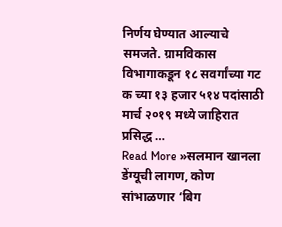निर्णय घेण्यात आल्याचे समजते. ग्रामविकास विभागाकडून १८ सवर्गांच्या गट क च्या १३ हजार ५१४ पदांसाठी मार्च २०१९ मध्ये जाहिरात प्रसिद्ध …
Read More »सलमान खानला डेंग्यूची लागण, कोण सांभाळणार ‘बिग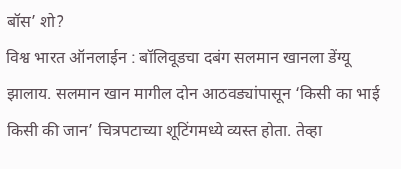बॉस’ शो?
विश्व भारत ऑनलाईन : बॉलिवूडचा दबंग सलमान खानला डेंग्यू झालाय. सलमान खान मागील दोन आठवड्यांपासून ‘किसी का भाई किसी की जान’ चित्रपटाच्या शूटिंगमध्ये व्यस्त होता. तेव्हा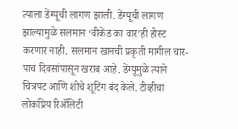त्याला डेंग्यूची लागण झाली. डेंग्यूची लागण झाल्यामुळे सलमान ‘वीकेंड का वार’ही होस्ट करणार नाही. सलमान खानची प्रकृती मागील चार-पाच दिवसांपासून खराब आहे. डेंग्यूमुळे त्याने चित्रपट आणि शोचे शूटिंग बंद केले. टीव्हीचा लोकप्रिय रिॲलिटी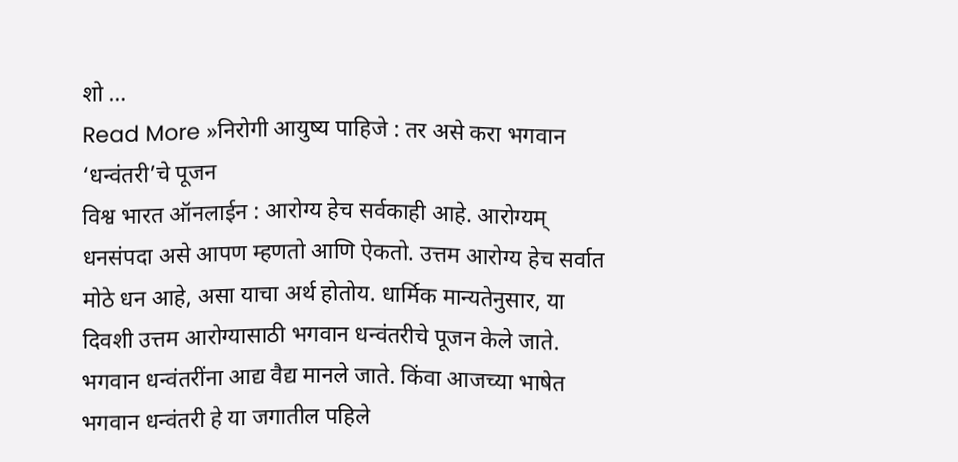शो …
Read More »निरोगी आयुष्य पाहिजे : तर असे करा भगवान ‘धन्वंतरी’चे पूजन
विश्व भारत ऑनलाईन : आरोग्य हेच सर्वकाही आहे. आरोग्यम् धनसंपदा असे आपण म्हणतो आणि ऐकतो. उत्तम आरोग्य हेच सर्वात मोठे धन आहे, असा याचा अर्थ होतोय. धार्मिक मान्यतेनुसार, या दिवशी उत्तम आरोग्यासाठी भगवान धन्वंतरीचे पूजन केले जाते. भगवान धन्वंतरींना आद्य वैद्य मानले जाते. किंवा आजच्या भाषेत भगवान धन्वंतरी हे या जगातील पहिले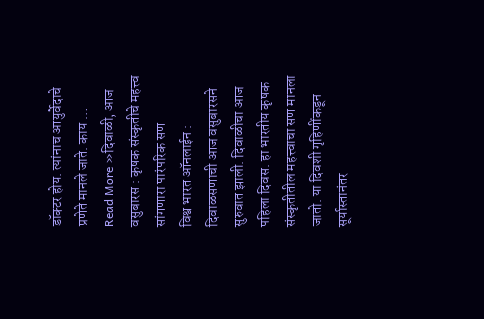डॉक्टर होय. त्यांनाच आयुर्वेदाचे प्रणेते मानले जाते. काय …
Read More »दिवाळी, आज वसुबारस : कृषक संस्कृतीचे महत्त्व सांगणारा पारंपरिक सण
विश्व भारत ऑनलाईन : दिवाळसणाची आज वसुबारसने सुरुवात झाली. दिवाळीचा आज पहिला दिवस. हा भारतीय कृषक संस्कृतीतील महत्त्वाचा सण मानला जातो. या दिवशी गृहिणींकडून सूर्यास्तानंतर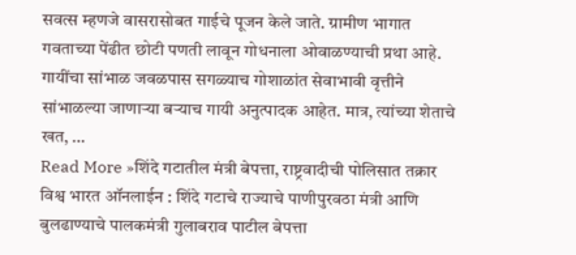सवत्स म्हणजे वासरासोबत गाईचे पूजन केले जाते. ग्रामीण भागात गवताच्या पेंढीत छोटी पणती लावून गोधनाला ओवाळण्याची प्रथा आहे. गायींचा सांभाळ जवळपास सगळ्याच गोशाळांत सेवाभावी वृत्तीने सांभाळल्या जाणाऱ्या बऱ्याच गायी अनुत्पादक आहेत. मात्र, त्यांच्या शेताचे खत, …
Read More »शिंदे गटातील मंत्री बेपत्ता, राष्ट्रवादीची पोलिसात तक्रार
विश्व भारत ऑनलाईन : शिंदे गटाचे राज्याचे पाणीपुरवठा मंत्री आणि बुलढाण्याचे पालकमंत्री गुलाबराव पाटील बेपत्ता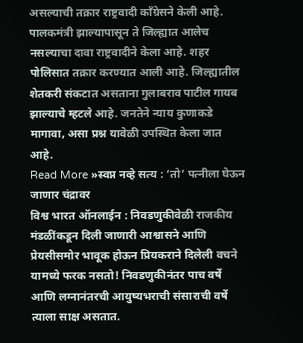असल्याची तक्रार राष्ट्रवादी काँग्रेसने केली आहे. पालकमंत्री झाल्यापासून ते जिल्ह्यात आलेच नसल्याचा दावा राष्ट्रवादीने केला आहे. शहर पोलिसात तक्रार करण्यात आली आहे. जिल्ह्यातील शेतकरी संकटात असताना गुलाबराव पाटील गायब झाल्याचे म्हटले आहे. जनतेने न्याय कुणाकडे मागावा, असा प्रश्न यावेळी उपस्थित केला जात आहे.
Read More »स्वप्न नव्हे सत्य : ‘तो’ पत्नीला घेऊन जाणार चंद्रावर
विश्व भारत ऑनलाईन : निवडणुकीवेळी राजकीय मंडळींकडून दिली जाणारी आश्वासने आणि प्रेयसीसमोर भावूक होऊन प्रियकराने दिलेली वचने यामध्ये फरक नसतो! निवडणुकीनंतर पाच वर्षे आणि लग्नानंतरची आयुष्यभराची संसाराची वर्षे त्याला साक्ष असतात.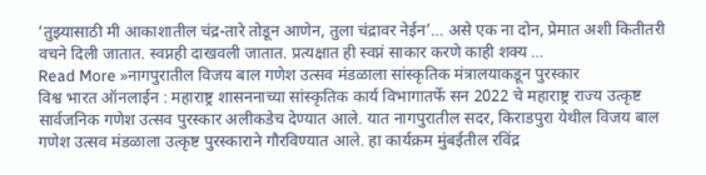‘तुझ्यासाठी मी आकाशातील चंद्र-तारे तोडून आणेन, तुला चंद्रावर नेईन’… असे एक ना दोन, प्रेमात अशी कितीतरी वचने दिली जातात. स्वप्नही दाखवली जातात. प्रत्यक्षात ही स्वप्नं साकार करणे काही शक्य …
Read More »नागपुरातील विजय बाल गणेश उत्सव मंडळाला सांस्कृतिक मंत्रालयाकडून पुरस्कार
विश्व भारत ऑनलाईन : महाराष्ट्र शासननाच्या सांस्कृतिक कार्य विभागातर्फे सन 2022 चे महाराष्ट्र राज्य उत्कृष्ट सार्वजनिक गणेश उत्सव पुरस्कार अलीकडेच देण्यात आले. यात नागपुरातील सदर, किराडपुरा येथील विजय बाल गणेश उत्सव मंडळाला उत्कृष्ट पुरस्काराने गौरविण्यात आले. हा कार्यक्रम मुंबईतील रविंद्र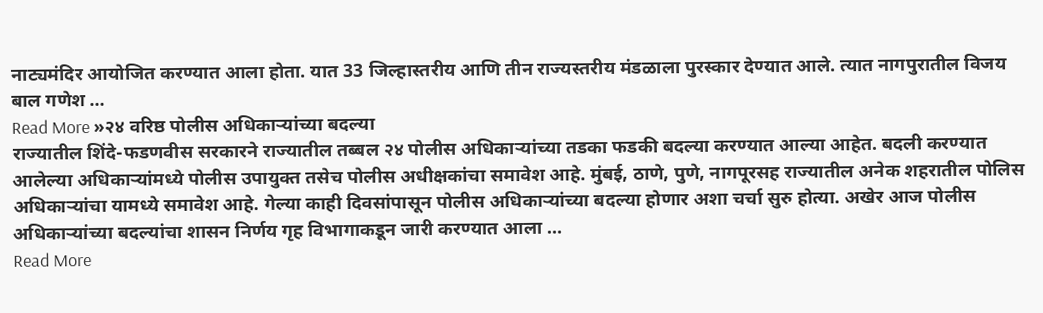नाट्यमंदिर आयोजित करण्यात आला होता. यात 33 जिल्हास्तरीय आणि तीन राज्यस्तरीय मंडळाला पुरस्कार देण्यात आले. त्यात नागपुरातील विजय बाल गणेश …
Read More »२४ वरिष्ठ पोलीस अधिकाऱ्यांच्या बदल्या
राज्यातील शिंदे-फडणवीस सरकारने राज्यातील तब्बल २४ पोलीस अधिकाऱ्यांच्या तडका फडकी बदल्या करण्यात आल्या आहेत. बदली करण्यात आलेल्या अधिकाऱ्यांमध्ये पोलीस उपायुक्त तसेच पोलीस अधीक्षकांचा समावेश आहे. मुंबई, ठाणे, पुणे, नागपूरसह राज्यातील अनेक शहरातील पोलिस अधिकाऱ्यांचा यामध्ये समावेश आहे. गेल्या काही दिवसांपासून पोलीस अधिकाऱ्यांच्या बदल्या होणार अशा चर्चा सुरु होत्या. अखेर आज पोलीस अधिकाऱ्यांच्या बदल्यांचा शासन निर्णय गृह विभागाकडून जारी करण्यात आला …
Read More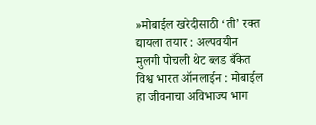»मोबाईल खरेदीसाठी ‘ती’ रक्त द्यायला तयार : अल्पवयीन मुलगी पोचली थेट ब्लड बँकेत
विश्व भारत ऑनलाईन : मोबाईल हा जीवनाचा अविभाज्य भाग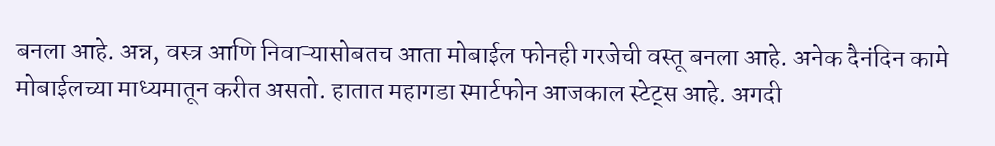बनला आहे. अन्न, वस्त्र आणि निवाऱ्यासोबतच आता मोबाईल फोनही गरजेची वस्तू बनला आहे. अनेक दैनंदिन कामे मोबाईलच्या माध्यमातून करीत असतो. हातात महागडा स्मार्टफोन आजकाल स्टेट्स आहे. अगदी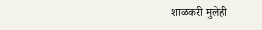शाळकरी मुलेही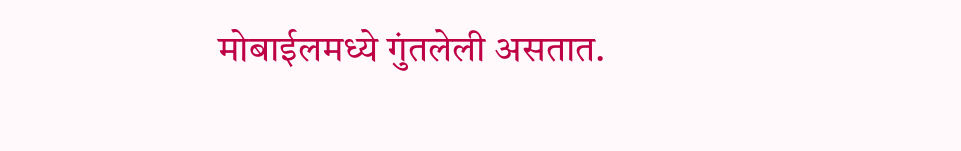मोबाईलमध्ये गुंतलेली असतात.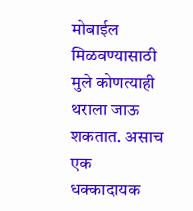मोबाईल मिळवण्यासाठी मुले कोणत्याही थराला जाऊ शकतात. असाच एक धक्कादायक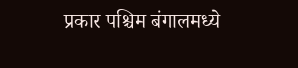प्रकार पश्चिम बंगालमध्ये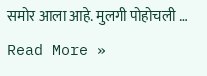समोर आला आहे. मुलगी पोहोचली …
Read More »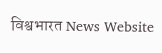विश्वभारत News Website